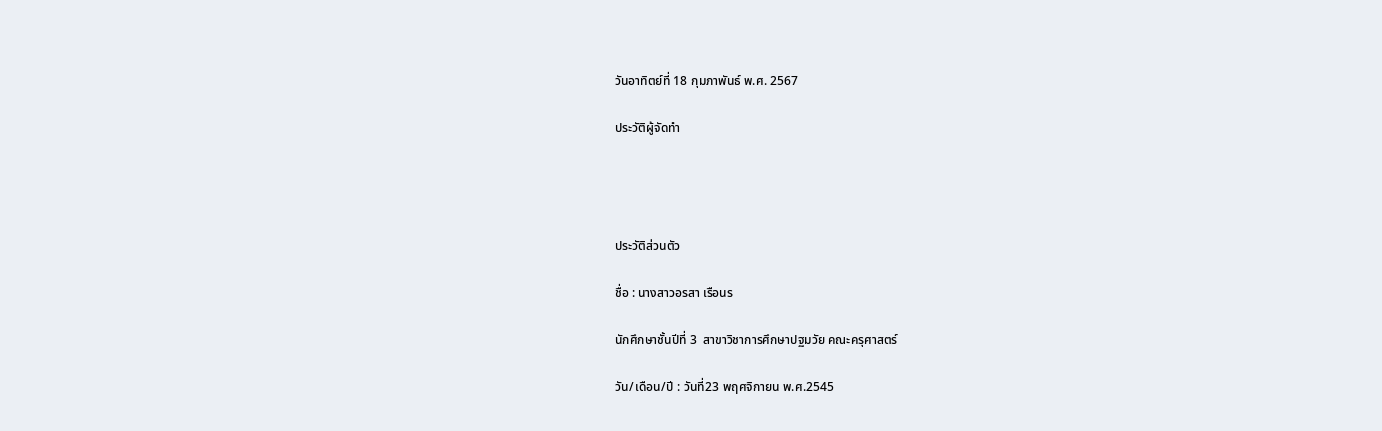วันอาทิตย์ที่ 18 กุมภาพันธ์ พ.ศ. 2567

ประวัติผู้จัดทำ




ประวัติส่วนตัว

ชื่อ : นางสาวอรสา เรือนร

นักศึกษาชั้นปีที่ 3  สาขาวิชาการศึกษาปฐมวัย คณะครุศาสตร์

วัน/เดือน/ปี : วันที่23 พฤศจิกายน พ.ศ.2545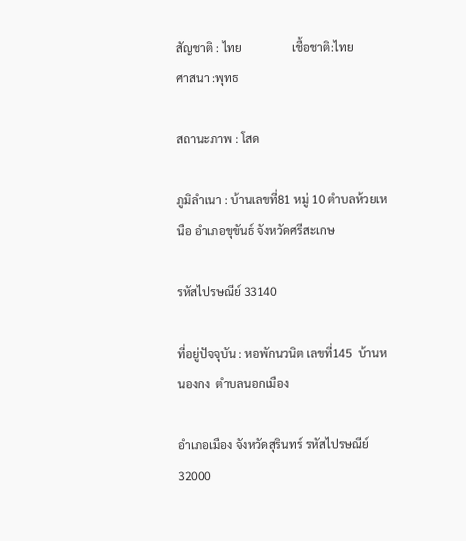สัญชาติ : ไทย                 เชื้อชาติ:ไทย                ศาสนา :พุทธ

สถานะภาพ : โสด

ภูมิลำเนา : บ้านเลขที่81 หมู่ 10 ตำบลห้วยเหนือ อำเภอขุขันธ์ จังหวัดศรีสะเกษ

รหัสไปรษณีย์ 33140

ที่อยู่ปัจจุบัน : หอพักนวนิต เลขที่145  บ้านหนองกง  ตำบลนอกเมือง

อำเภอเมือง จังหวัดสุรินทร์ รหัสไปรษณีย์ 32000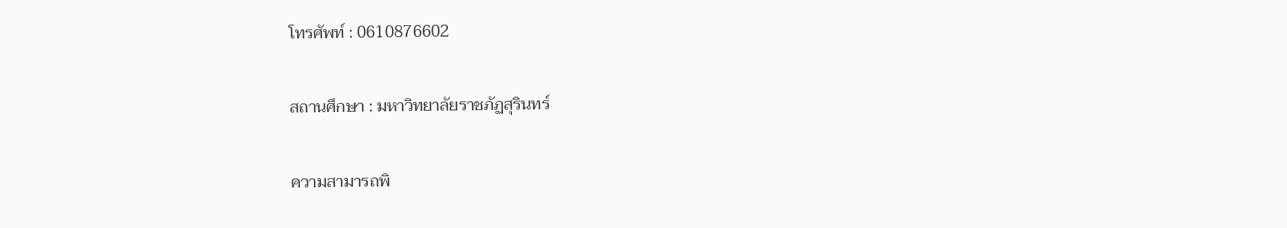โทรศัพท์ : 0610876602

สถานศึกษา : มหาวิทยาลัยราชภัฏสุรินทร์

ความสามารถพิ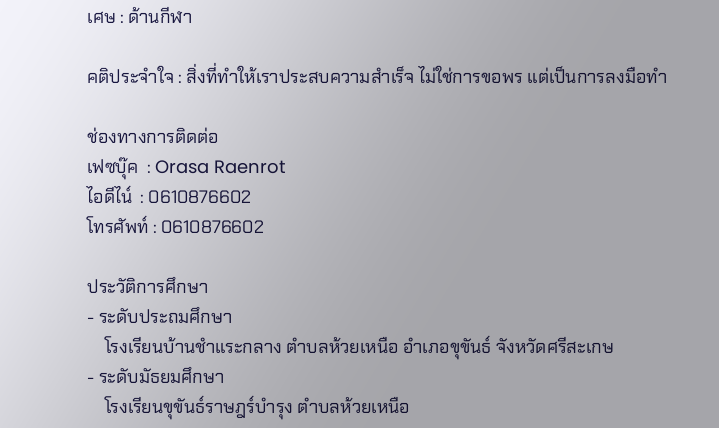เศษ : ด้านกีฬา

คติประจำใจ : สิ่งที่ทำให้เราประสบความสำเร็จ ไม่ใช่การขอพร แต่เป็นการลงมือทำ

ช่องทางการติดต่อ
เฟซบุ๊ค  : Orasa Raenrot
ไอดีไน์  : 0610876602
โทรศัพท์ : 0610876602

ประวัติการศึกษา
- ระดับประถมศึกษา
    โรงเรียนบ้านชำแระกลาง ตำบลห้วยเหนือ อำเภอขุขันธ์ จังหวัดศรีสะเกษ
- ระดับมัธยมศึกษา
    โรงเรียนขุขันธ์ราษฎร์บำรุง ตำบลห้วยเหนือ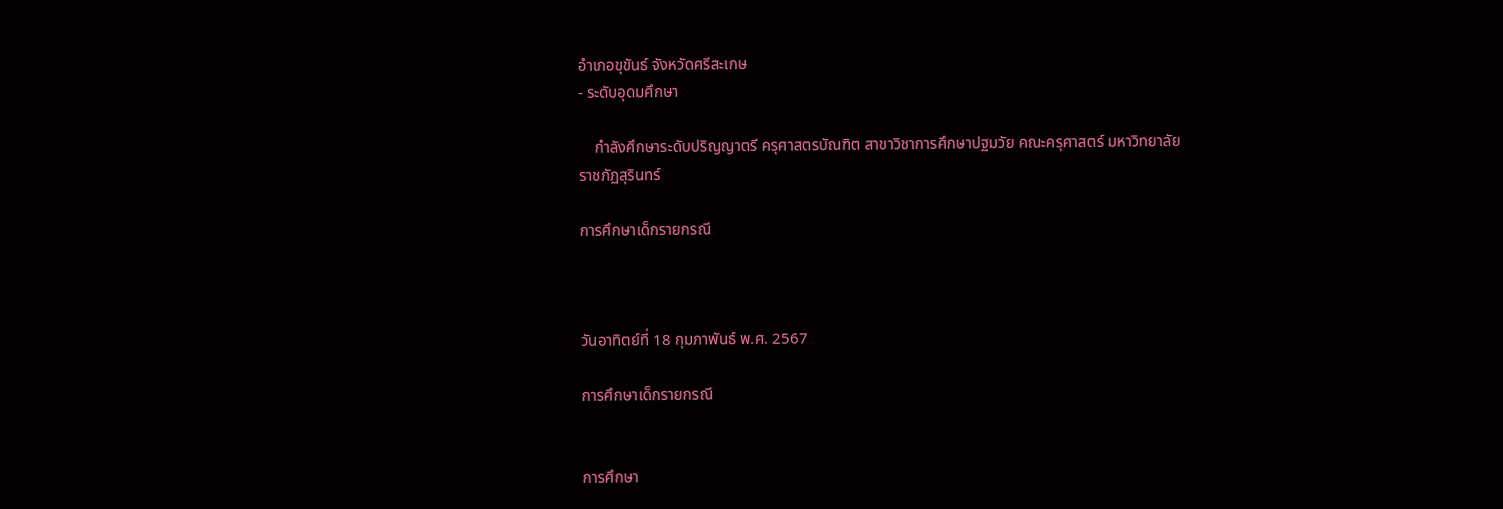อำเภอขุขันธ์ จังหวัดศรีสะเกษ
- ระดับอุดมศึกษา

    กำลังศึกษาระดับปริญญาตรี ครุศาสตรบัณฑิต สาขาวิชาการศึกษาปฐมวัย คณะครุศาสตร์ มหาวิทยาลัยราชภัฏสุรินทร์

การศึกษาเด็กรายกรณี



วันอาทิตย์ที่ 18 กุมภาพันธ์ พ.ศ. 2567

การศึกษาเด็กรายกรณี


การศึกษา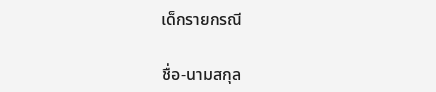เด็กรายกรณี

ชื่อ-นามสกุล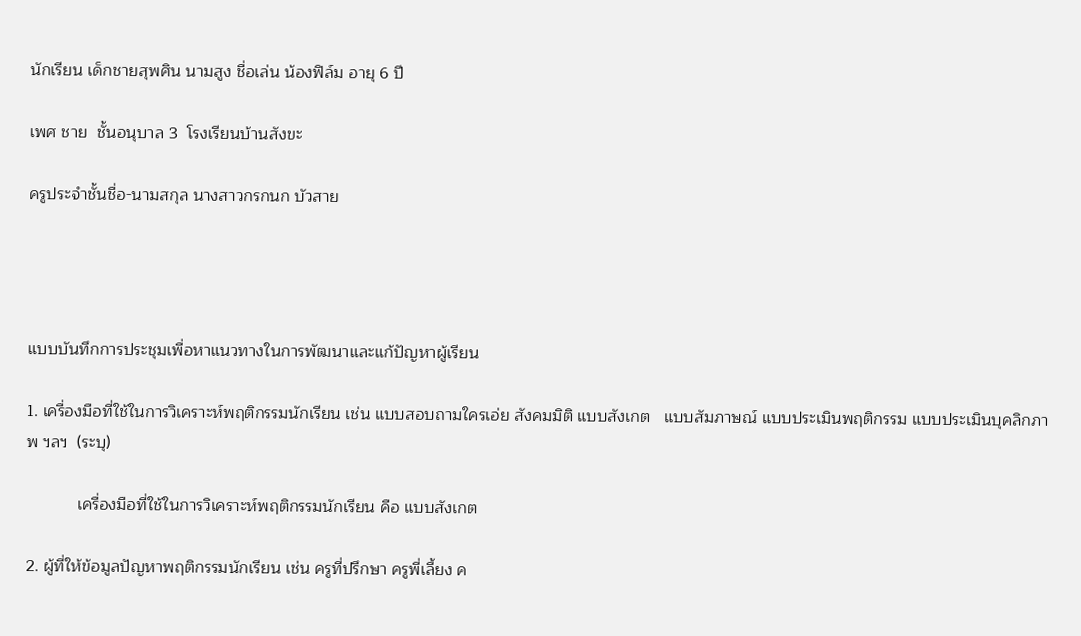นักเรียน เด็กชายสุพศิน นามสูง ชื่อเล่น น้องฟิล์ม อายุ 6 ปี

เพศ ชาย  ชั้นอนุบาล 3  โรงเรียนบ้านสังขะ

ครูประจำชั้นชื่อ-นามสกุล นางสาวกรกนก บัวสาย




แบบบันทึกการประชุมเพื่อหาแนวทางในการพัฒนาและแก้ปัญหาผู้เรียน

1. เครื่องมือที่ใช้ในการวิเคราะห์พฤติกรรมนักเรียน เช่น แบบสอบถามใครเอ่ย สังคมมิติ แบบสังเกต   แบบสัมภาษณ์ แบบประเมินพฤติกรรม แบบประเมินบุคลิกภาพ ฯลฯ  (ระบุ)

           เครื่องมือที่ใช้ในการวิเคราะห์พฤติกรรมนักเรียน คือ แบบสังเกต

2. ผู้ที่ให้ข้อมูลปัญหาพฤติกรรมนักเรียน เช่น ครูที่ปรึกษา ครูพี่เลี้ยง ค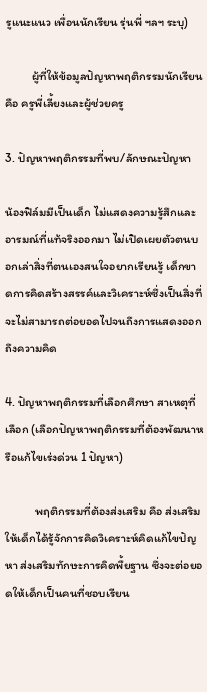รูแนะแนว เพื่อนนักเรียน รุ่นพี่ ฯลฯ ระบุ)

          ผู้ที่ให้ข้อมูลปัญหาพฤติกรรมนักเรียน คือ ครูพี่เลี้ยงและผู้ช่วยครู

3. ปัญหาพฤติกรรมที่พบ/ลักษณะปัญหา

น้องฟิล์มมีเป็นเด็ก ไม่แสดงความรู้สึกและอารมณ์ที่แท้จริงออกมา ไม่เปิดเผยตัวตนบอกเล่าสิ่งที่ตนเองสนใจอยากเรียนรู้ เด็กขาดการคิดสร้างสรรค์และวิเคราะห์ซึ่งเป็นสิ่งที่จะไม่สามารถต่อยอดไปจนถึงการแสดงออกถึงความคิด

4. ปัญหาพฤติกรรมที่เลือกศึกษา สาเหตุที่เลือก (เลือกปัญหาพฤติกรรมที่ต้องพัฒนาหรือแก้ไขเร่งด่วน 1 ปัญหา)

           พฤติกรรมที่ต้องส่งเสริม คือ ส่งเสริมให้เด็กได้รู้จักการคิดวิเคราะห์คิดแก้ไขปัญหา ส่งเสริมทักษะการคิดพื้ยฐาน ซึ่งจะต่อยอดให้เด็กเป็นคนที่ชอบเรียน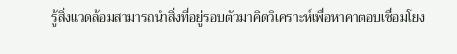รู้สิ่งแวดล้อมสามารถนำสิ่งที่อยู่รอบตัวมาคิดวิเคราะห์เพื่อหาคาตอบเชื่อมโยง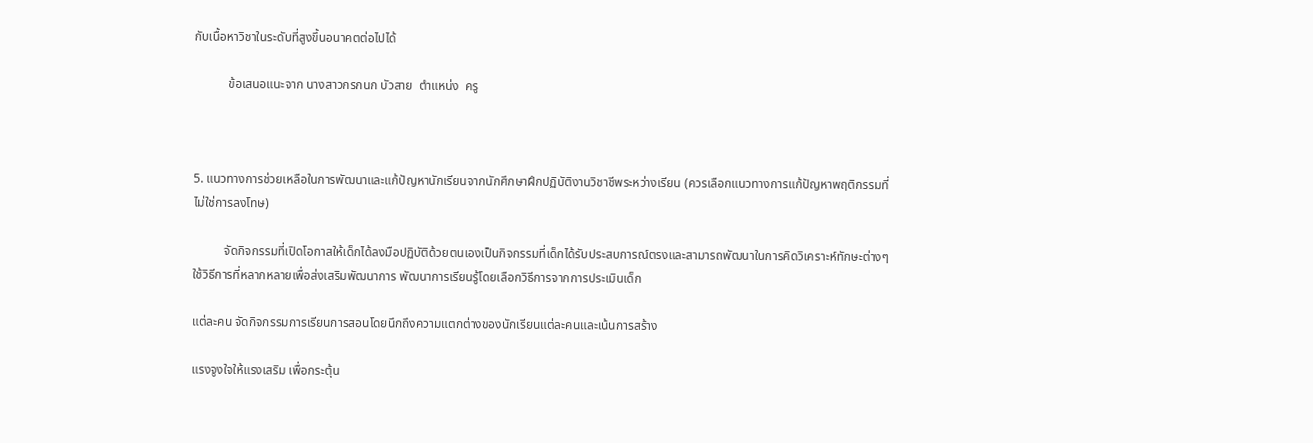กับเนื้อหาวิชาในระดับที่สูงขึ้นอนาคตต่อไปได้

           ข้อเสนอแนะจาก นางสาวกรกนก บัวสาย  ตำแหน่ง  ครู



5. แนวทางการช่วยเหลือในการพัฒนาและแก้ปัญหานักเรียนจากนักศึกษาฝึกปฏิบัติงานวิชาชีพระหว่างเรียน (ควรเลือกแนวทางการแก้ปัญหาพฤติกรรมที่ไม่ใช่การลงโทษ)

          จัดกิจกรรมที่เปิดโอกาสให้เด็กได้ลงมือปฏิบัติด้วยตนเองเป็นกิจกรรมที่เด็กได้รับประสบการณ์ตรงและสามารถพัฒนาในการคิดวิเคราะห์ทักษะต่างๆ        ใช้วิธีการที่หลากหลายเพื่อส่งเสริมพัฒนาการ พัฒนาการเรียนรู้โดยเลือกวิธีการจากการประเมินเด็ก

แต่ละคน จัดกิจกรรมการเรียนการสอนโดยนึกถึงความแตกต่างของนักเรียนแต่ละคนและเน้นการสร้าง

แรงจูงใจให้แรงเสริม เพื่อกระตุ้น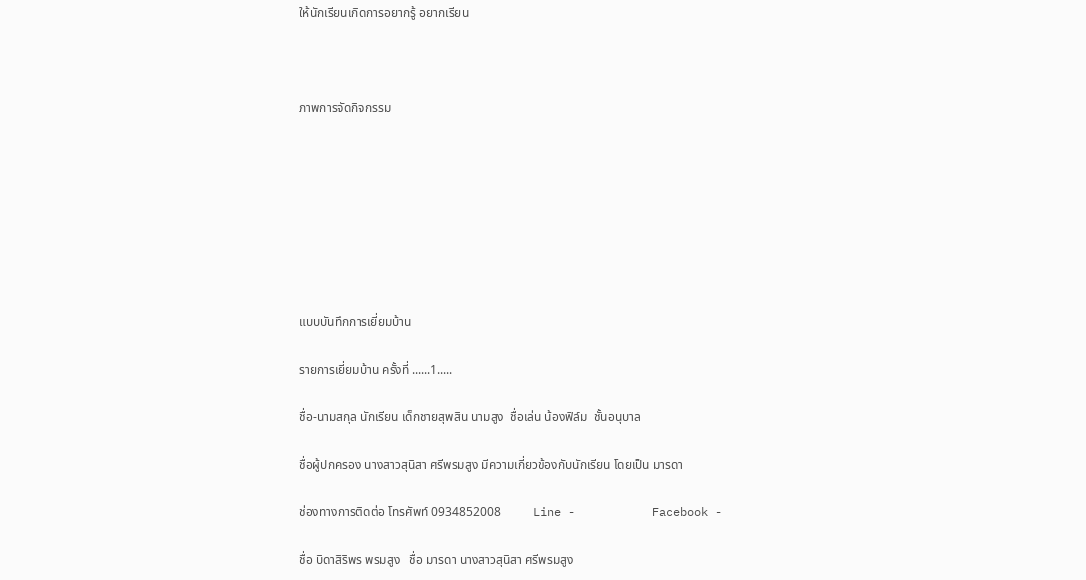ให้นักเรียนเกิดการอยากรู้ อยากเรียน



ภาพการจัดกิจกรรม








แบบบันทึกการเยี่ยมบ้าน

รายการเยี่ยมบ้าน ครั้งที่ ......1.....

ชื่อ-นามสกุล นักเรียน เด็กชายสุพสิน นามสูง  ชื่อเล่น น้องฟิล์ม  ชั้นอนุบาล

ชื่อผู้ปกครอง นางสาวสุนิสา ศรีพรมสูง มีความเกี่ยวข้องกับนักเรียน โดยเป็น มารดา

ช่องทางการติดต่อ โทรศัพท์ 0934852008          Line -           Facebook -

ชื่อ บิดาสิริพร พรมสูง   ชื่อ มารดา นางสาวสุนิสา ศรีพรมสูง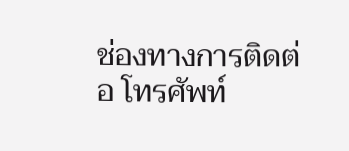ช่องทางการติดต่อ โทรศัพท์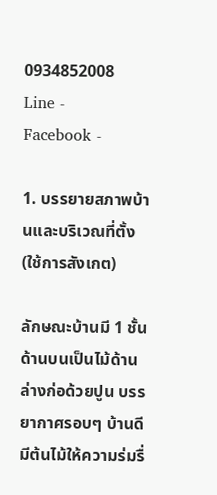0934852008           Line -           Facebook -

1. บรรยายสภาพบ้านและบริเวณที่ตั้ง (ใช้การสังเกต)

ลักษณะบ้านมี 1 ชั้น ด้านบนเป็นไม้ด้านล่างก่อด้วยปูน บรรยากาศรอบๆ บ้านดี มีต้นไม้ให้ความร่มรื่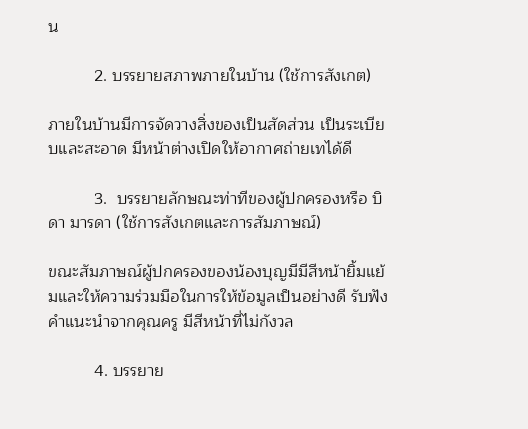น

          2. บรรยายสภาพภายในบ้าน (ใช้การสังเกต)

ภายในบ้านมีการจัดวางสิ่งของเป็นสัดส่วน เป็นระเบียบและสะอาด มีหน้าต่างเปิดให้อากาศถ่ายเทได้ดี

          3.  บรรยายลักษณะท่าทีของผู้ปกครองหรือ บิดา มารดา (ใช้การสังเกตและการสัมภาษณ์)

ขณะสัมภาษณ์ผู้ปกครองของน้องบุญมีมีสีหน้ายิ้มแย้มและให้ความร่วมมือในการให้ข้อมูลเป็นอย่างดี รับฟังคำแนะนำจากคุณครู มีสีหน้าที่ไม่กังวล

          4. บรรยาย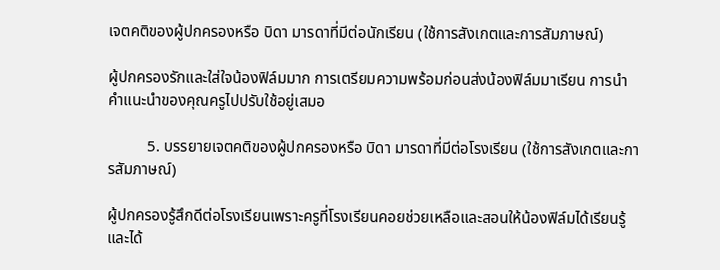เจตคติของผู้ปกครองหรือ บิดา มารดาที่มีต่อนักเรียน (ใช้การสังเกตและการสัมภาษณ์)

ผู้ปกครองรักและใส่ใจน้องฟิล์มมาก การเตรียมความพร้อมก่อนส่งน้องฟิล์มมาเรียน การนำคำแนะนำของคุณครูไปปรับใช้อยู่เสมอ

          5. บรรยายเจตคติของผู้ปกครองหรือ บิดา มารดาที่มีต่อโรงเรียน (ใช้การสังเกตและการสัมภาษณ์)

ผู้ปกครองรู้สึกดีต่อโรงเรียนเพราะครูที่โรงเรียนคอยช่วยเหลือและสอนให้น้องฟิล์มได้เรียนรู้และได้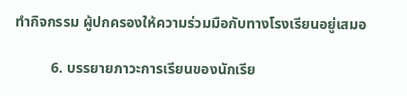ทำกิจกรรม ผู้ปกครองให้ความร่วมมือกับทางโรงเรียนอยู่เสมอ

          6. บรรยายภาวะการเรียนของนักเรีย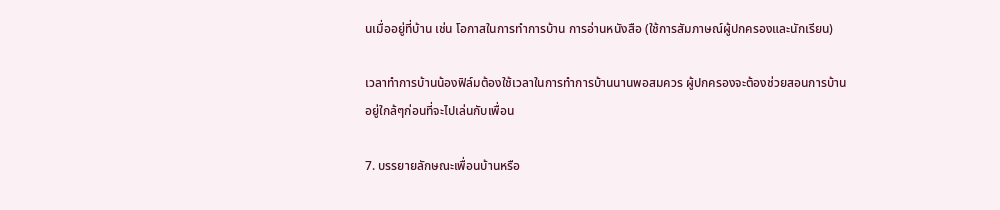นเมื่ออยู่ที่บ้าน เช่น โอกาสในการทำการบ้าน การอ่านหนังสือ (ใช้การสัมภาษณ์ผู้ปกครองและนักเรียน)

เวลาทำการบ้านน้องฟิล์มต้องใช้เวลาในการทำการบ้านนานพอสมควร ผู้ปกครองจะต้องช่วยสอนการบ้านอยู่ใกล้ๆก่อนที่จะไปเล่นกับเพื่อน

7. บรรยายลักษณะเพื่อนบ้านหรือ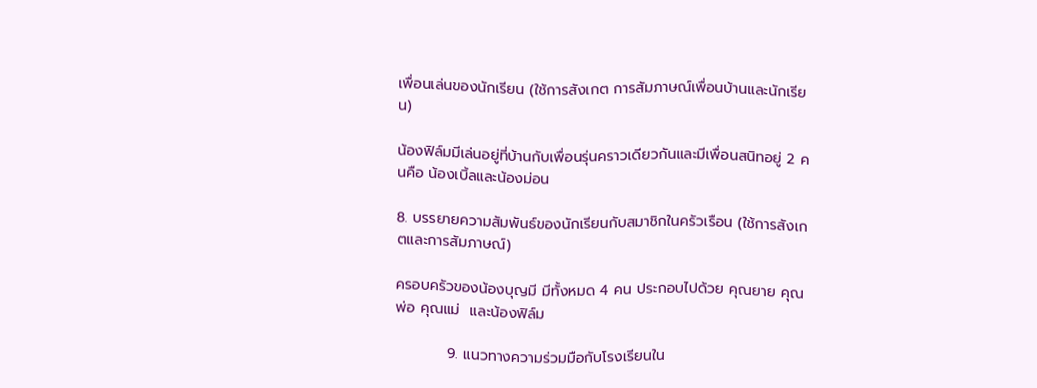เพื่อนเล่นของนักเรียน (ใช้การสังเกต การสัมภาษณ์เพื่อนบ้านและนักเรียน)

น้องฟิล์มมีเล่นอยู่ที่บ้านกับเพื่อนรุ่นคราวเดียวกันและมีเพื่อนสนิทอยู่ 2 คนคือ น้องเบิ้ลและน้องม่อน

8. บรรยายความสัมพันธ์ของนักเรียนกับสมาชิกในครัวเรือน (ใช้การสังเกตและการสัมภาษณ์)

ครอบครัวของน้องบุญมี มีทั้งหมด 4 คน ประกอบไปด้วย คุณยาย คุณพ่อ คุณแม่  และน้องฟิล์ม

          9. แนวทางความร่วมมือกับโรงเรียนใน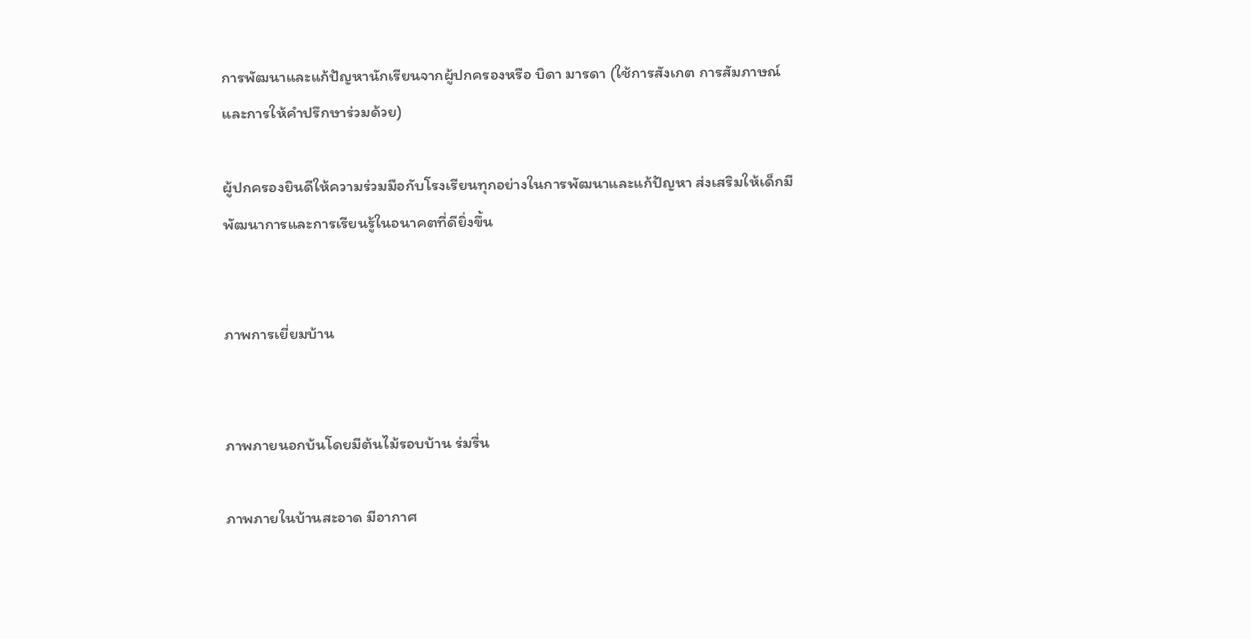การพัฒนาและแก้ปัญหานักเรียนจากผู้ปกครองหรือ บิดา มารดา (ใช้การสังเกต การสัมภาษณ์และการให้คำปรึกษาร่วมด้วย)

ผู้ปกครองยินดีให้ความร่วมมือกับโรงเรียนทุกอย่างในการพัฒนาและแก้ปัญหา ส่งเสริมให้เด็กมีพัฒนาการและการเรียนรู้ในอนาคตที่ดียิ่งขึ้น


ภาพการเยี่ยมบ้าน


ภาพภายนอกบ้นโดยมีต้นไม้รอบบ้าน ร่มรื่น

ภาพภายในบ้านสะอาด มีอากาศ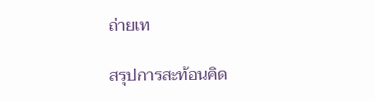ถ่ายเท

สรุปการสะท้อนคิด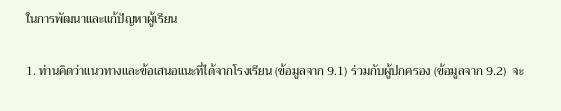ในการพัฒนาและแก้ปัญหาผู้เรียน

1. ท่านคิดว่าแนวทางและข้อเสนอแนะที่ได้จากโรงเรียน (ข้อมูลจาก 9.1) ร่วมกับผู้ปกครอง (ข้อมูลจาก 9.2)  จะ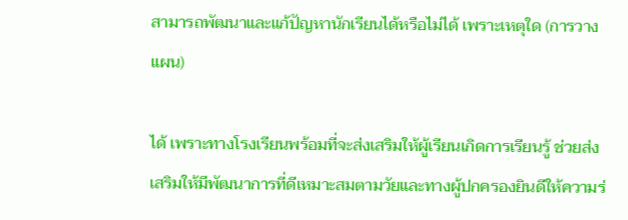สามารถพัฒนาและแก้ปัญหานักเรียนได้หรือไม่ได้ เพราะเหตุใด (การวางแผน)

ได้ เพราะทางโรงเรียนพร้อมที่จะส่งเสริมให้ผู้เรียนเกิดการเรียนรู้ ช่วยส่งเสริมให้มีพัฒนาการที่ดีเหมาะสมตามวัยและทางผู้ปกครองยินดีให้ความร่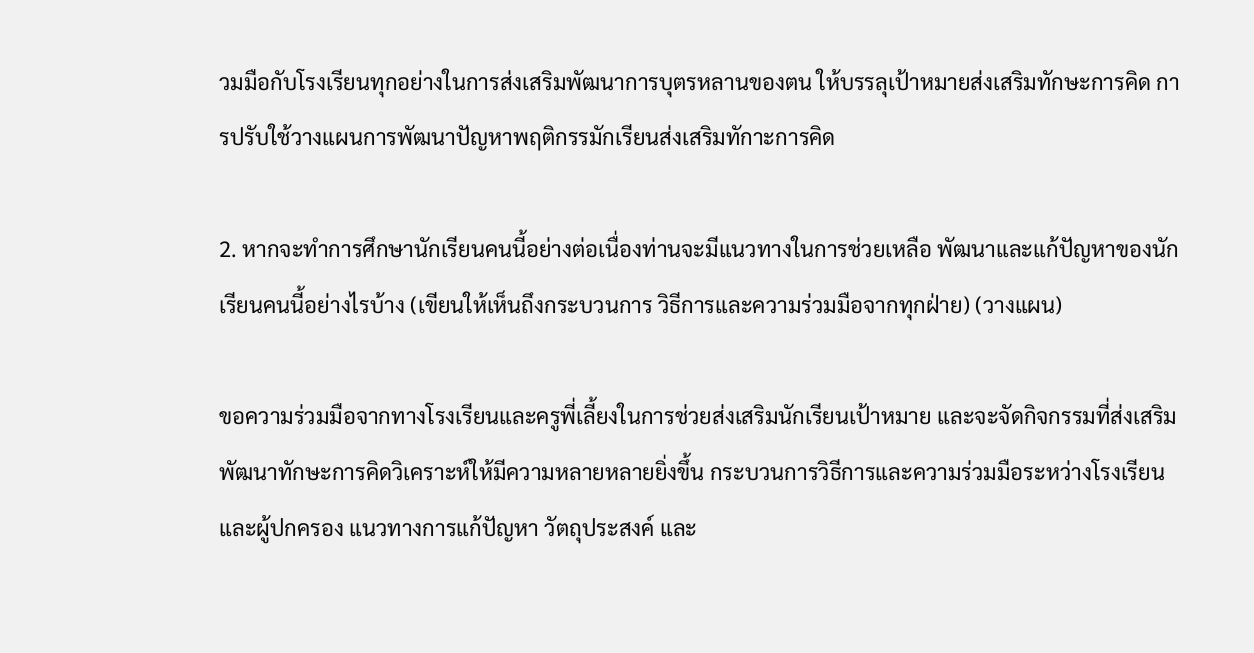วมมือกับโรงเรียนทุกอย่างในการส่งเสริมพัฒนาการบุตรหลานของตน ให้บรรลุเป้าหมายส่งเสริมทักษะการคิด การปรับใช้วางแผนการพัฒนาปัญหาพฤติกรรมักเรียนส่งเสริมทักาะการคิด

2. หากจะทำการศึกษานักเรียนคนนี้อย่างต่อเนื่องท่านจะมีแนวทางในการช่วยเหลือ พัฒนาและแก้ปัญหาของนักเรียนคนนี้อย่างไรบ้าง (เขียนให้เห็นถึงกระบวนการ วิธีการและความร่วมมือจากทุกฝ่าย) (วางแผน)

ขอความร่วมมือจากทางโรงเรียนและครูพี่เลี้ยงในการช่วยส่งเสริมนักเรียนเป้าหมาย และจะจัดกิจกรรมที่ส่งเสริมพัฒนาทักษะการคิดวิเคราะห์ให้มีความหลายหลายยิ่งขึ้น กระบวนการวิธีการและความร่วมมือระหว่างโรงเรียนและผู้ปกครอง แนวทางการแก้ปัญหา วัตถุประสงค์ และ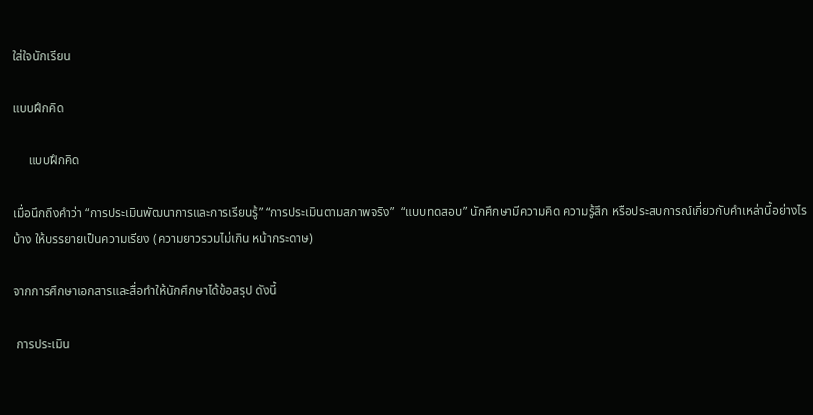ใส่ใจนักเรียน

แบบฝึกคิด

     แบบฝึกคิด

เมื่อนึกถึงคำว่า “การประเมินพัฒนาการและการเรียนรู้” “การประเมินตามสภาพจริง”  “แบบทดสอบ” นักศึกษามีความคิด ความรู้สึก หรือประสบการณ์เกี่ยวกับคำเหล่านี้อย่างไรบ้าง ให้บรรยายเป็นความเรียง (ความยาวรวมไม่เกิน หน้ากระดาษ)

จากการศึกษาเอกสารและสื่อทำให้นักศึกษาได้ข้อสรุป ดังนี้

 การประเมิน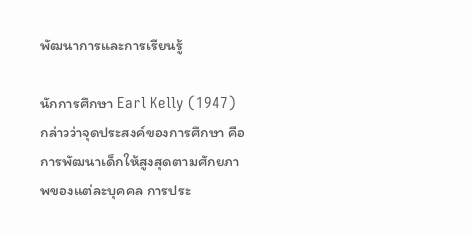พัฒนาการและการเรียนรู้

นักการศึกษา Earl Kelly (1947) กล่าวว่าจุดประสงค์ของการศึกษา คือการพัฒนาเด็กให้สูงสุดตามศักยภาพของแต่ละบุคคล การประ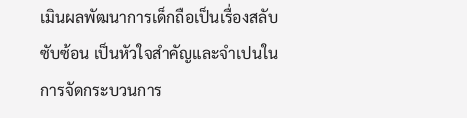เมินผลพัฒนาการเด็กถือเป็นเรื่องสลับซับซ้อน เป็นหัวใจสําคัญและจําเปนในการจัดกระบวนการ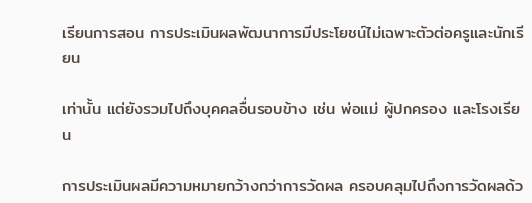เรียนการสอน การประเมินผลพัฒนาการมีประโยชน์ไม่เฉพาะตัวต่อครูและนักเรียน

เท่านั้น แต่ยังรวมไปถึงบุคคลอื่นรอบข้าง เช่น พ่อแม่ ผู้ปกครอง และโรงเรียน

การประเมินผลมีความหมายกว้างกว่าการวัดผล ครอบคลุมไปถึงการวัดผลด้ว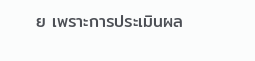ย เพราะการประเมินผล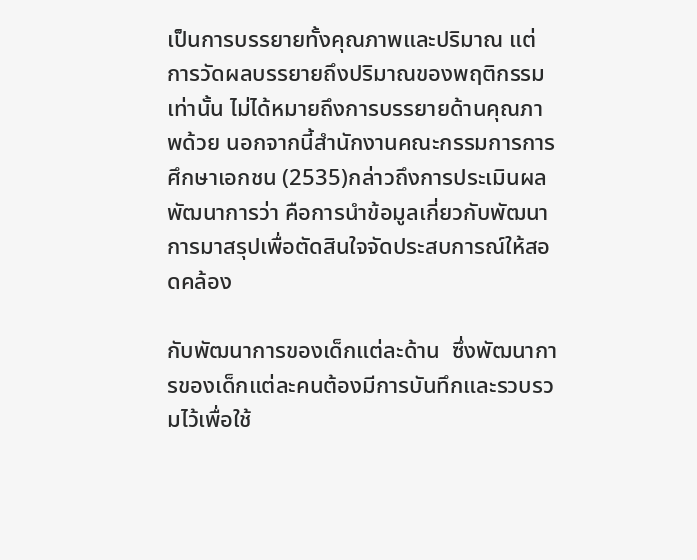เป็นการบรรยายทั้งคุณภาพและปริมาณ แต่การวัดผลบรรยายถึงปริมาณของพฤติกรรมเท่านั้น ไม่ได้หมายถึงการบรรยายด้านคุณภาพด้วย นอกจากนี้สํานักงานคณะกรรมการการศึกษาเอกชน (2535)กล่าวถึงการประเมินผลพัฒนาการว่า คือการนําข้อมูลเกี่ยวกับพัฒนาการมาสรุปเพื่อตัดสินใจจัดประสบการณ์ให้สอดคล้อง

กับพัฒนาการของเด็กแต่ละด้าน  ซึ่งพัฒนาการของเด็กแต่ละคนต้องมีการบันทึกและรวบรวมไว้เพื่อใช้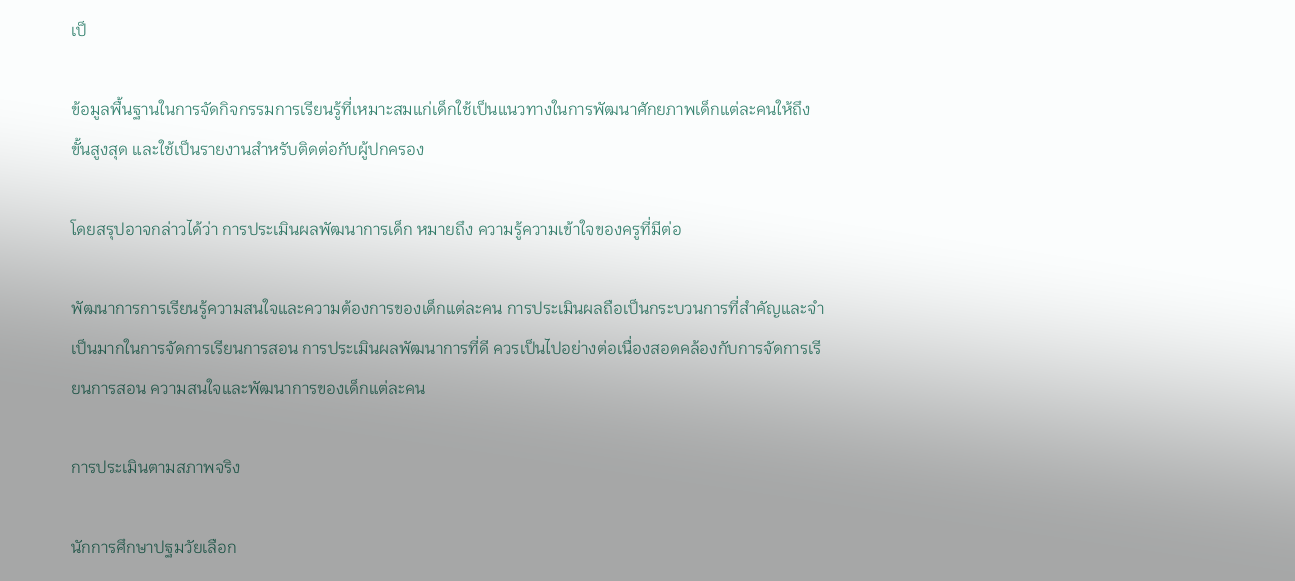เป็

ข้อมูลพื้นฐานในการจัดกิจกรรมการเรียนรู้ที่เหมาะสมแก่เด็กใช้เป็นแนวทางในการพัฒนาศักยภาพเด็กแต่ละคนให้ถึงขั้นสูงสุด และใช้เป็นรายงานสําหรับติดต่อกับผู้ปกครอง

โดยสรุปอาจกล่าวได้ว่า การประเมินผลพัฒนาการเด็ก หมายถึง ความรู้ความเข้าใจของครูที่มีต่อ

พัฒนาการการเรียนรู้ความสนใจและความต้องการของเด็กแต่ละคน การประเมินผลถือเป็นกระบวนการที่สําคัญและจําเป็นมากในการจัดการเรียนการสอน การประเมินผลพัฒนาการที่ดี ควรเป็นไปอย่างต่อเนื่องสอดคล้องกับการจัดการเรียนการสอน ความสนใจและพัฒนาการของเด็กแต่ละคน

การประเมินตามสภาพจริง

นักการศึกษาปฐมวัยเลือก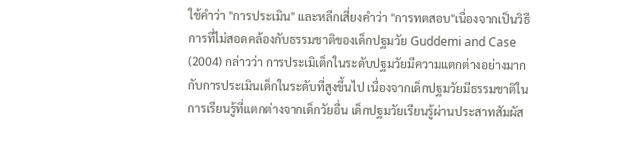ใช้คำว่า "การประเมิน" และหลีกเสี่ยงคำว่า "การทตสอบ"เนื่องจากเป็นวิธีการที่ไม่สอดคล้องกับธรรมชาติของเด็กปฐมวัย Guddemi and Case (2004) กล่าวว่า การประเมิเต็กในระดับปฐมวัยมีความแตกต่างอย่างมากกับการประเมินเด็กในระดับที่สูงขึ้นไป เนื่องจากเด็กปฐมวัยมีธรรมชาติในการเรียนรู้ที่แตกต่างจากเด็กวัยอื่น เด็กปฐมวัยเรียนรู้ผ่านประสาทสัมผัส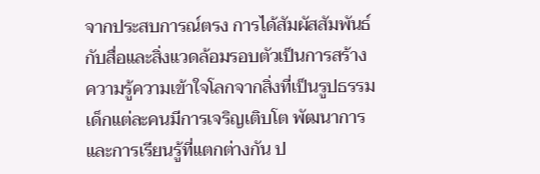จากประสบการณ์ตรง การได้สัมผัสสัมพันธ์กับสื่อและสิ่งแวดล้อมรอบตัวเป็นการสร้างความรู้ความเข้าใจโลกจากสิ่งที่เป็นรูปธรรม เด็กแต่ละคนมีการเจริญเติบโต พัฒนาการและการเรียนรู้ที่แตกต่างกัน ป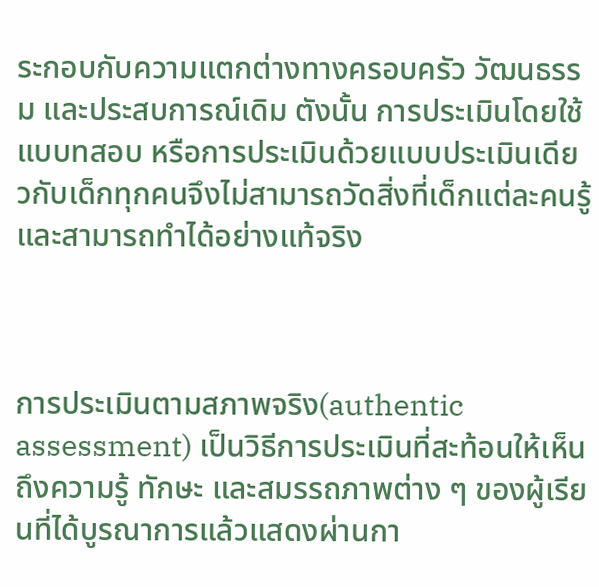ระกอบกับความแตกต่างทางครอบครัว วัฒนธรรม และประสบการณ์เดิม ตังนั้น การประเมินโดยใช้แบบทสอบ หรือการประเมินด้วยแบบประเมินเดียวกับเด็กทุกคนจึงไม่สามารถวัดสิ่งที่เด็กแต่ละคนรู้และสามารถทำได้อย่างแท้จริง



การประเมินตามสภาพจริง(authentic assessment) เป็นวิธีการประเมินที่สะท้อนให้เห็นถึงความรู้ ทักษะ และสมรรถภาพต่าง ๆ ของผู้เรียนที่ได้บูรณาการแล้วแสดงผ่านกา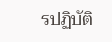รปฏิบัติ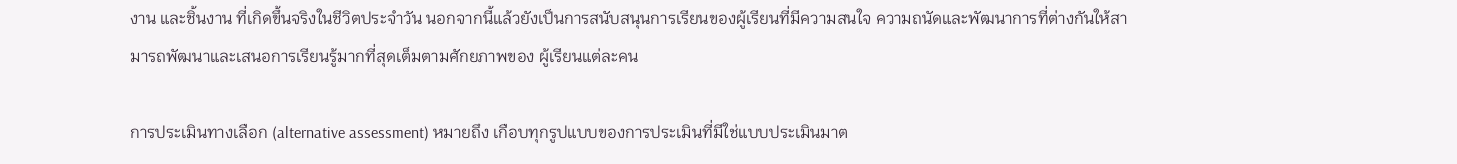งาน และชิ้นงาน ที่เกิดขึ้นจริงในชีวิตประจำวัน นอกจากนี้แล้วยังเป็นการสนับสนุนการเรียนของผู้เรียนที่มีความสนใจ ความถนัดและพัฒนาการที่ต่างกันให้สามารถพัฒนาและเสนอการเรียนรู้มากที่สุดเต็มตามศักยภาพของ ผู้เรียนแต่ละคน

การประเมินทางเลือก (alternative assessment) หมายถึง เกือบทุกรูปแบบของการประเมินที่มีใช่แบบประเมินมาต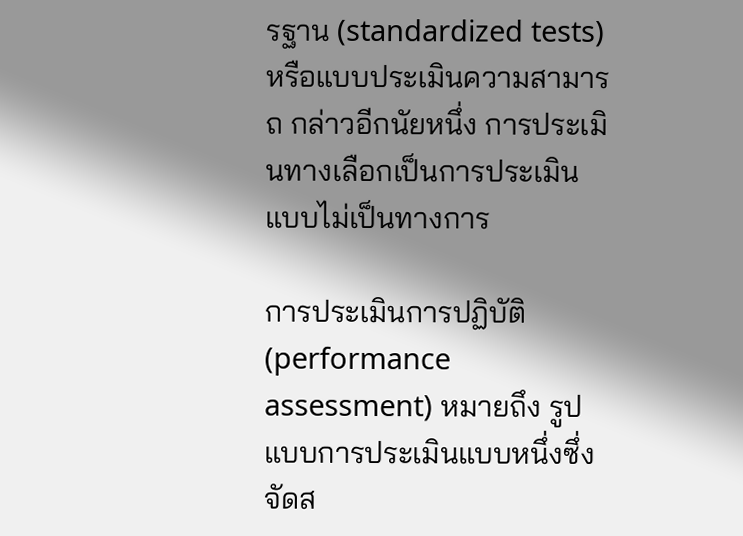รฐาน (standardized tests) หรือแบบประเมินความสามารถ กล่าวอีกนัยหนึ่ง การประเมินทางเลือกเป็นการประเมินแบบไม่เป็นทางการ

การประเมินการปฏิบัติ(performance assessment) หมายถึง รูปแบบการประเมินแบบหนึ่งซึ่งจัดส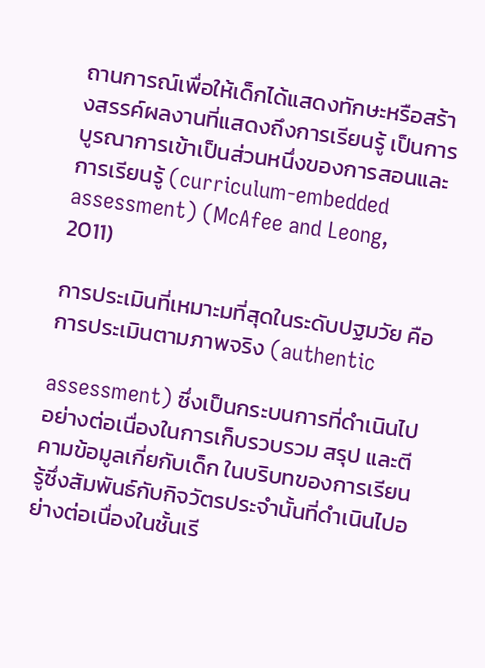ถานการณ์เพื่อให้เด็กได้แสดงทักษะหรือสร้างสรรค์ผลงานที่แสดงถึงการเรียนรู้ เป็นการบูรณาการเข้าเป็นส่วนหนึ่งของการสอนและการเรียนรู้ (curriculum-embedded assessment) (McAfee and Leong, 2011)

การประเมินที่เหมาะมที่สุดในระดับปฐมวัย คือ การประเมินตามภาพจริง (authentic

assessment) ซึ่งเป็นกระบนการที่ดําเนินไปอย่างต่อเนื่องในการเก็บรวบรวม สรุป และตีคามข้อมูลเกี่ยกับเด็ก ในบริบทของการเรียนรู้ซึ่งสัมพันธ์กับกิจวัตรประจํานั้นที่ดําเนินไปอย่างต่อเนื่องในชั้นเรี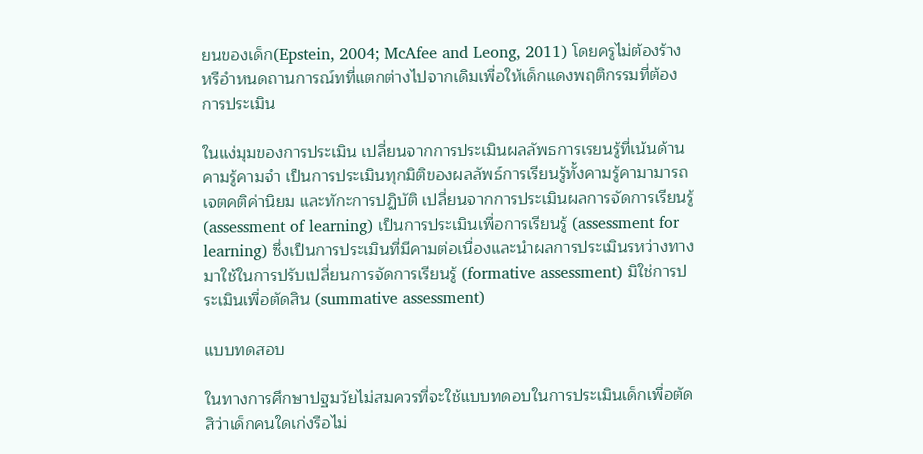ยนของเด็ก(Epstein, 2004; McAfee and Leong, 2011) โดยครูไม่ต้องร้างหรือำหนดถานการณ์ทที่แตกต่างไปจากเดิมเพื่อให้เด็กแดงพฤติกรรมที่ต้องการประเมิน

ในแง่มุมของการประเมิน เปลี่ยนจากการประเมินผลลัพธการเรยนรู้ที่เน้นด้านคามรู้คามจํา เป็นการประเมินทุกมิติของผลลัพธ์การเรียนรู้ทั้งคามรู้คามามารถ เจตคติค่านิยม และทักะการปฏิบัติ เปลี่ยนจากการประเมินผลการจัดการเรียนรู้ (assessment of learning) เป็นการประเมินเพื่อการเรียนรู้ (assessment for learning) ซึ่งเป็นการประเมินที่มีคามต่อเนื่องและนําผลการประเมินรหว่างทางมาใช้ในการปรับเปลี่ยนการจัดการเรียนรู้ (formative assessment) มิใช่การประเมินเพื่อตัดสิน (summative assessment)

แบบทดสอบ

ในทางการศึกษาปฐมวัยไม่สมควรที่จะใช้แบบทดอบในการประเมินเด็กเพื่อตัดสิว่าเด็กคนใดเก่งรือไม่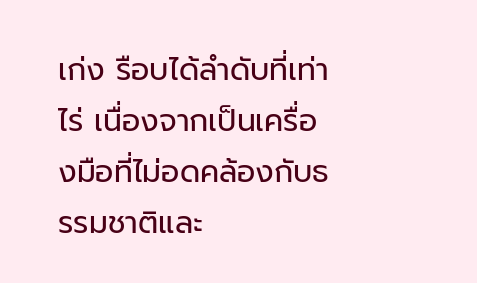เก่ง รือบได้ลําดับที่เท่าไร่ เนื่องจากเป็นเครื่องมือที่ไม่อดคล้องกับธรรมชาติและ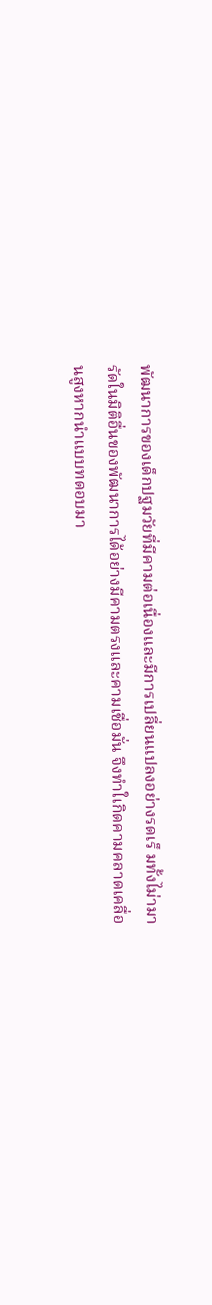พัฒนาการของเด็กปฐมวัยที่มีคามต่อเนื่องและมีการเปลี่ยนแปลงอย่างรดเร็ มทั้งไม่ามารัดในมิติอื่นของพัฒนาการได้อย่างมีคามตรงและคามเชื่อมั่น จึงทําใเกิดคามคลาดเคลื่อนสูงหากนำแบบทดอบมา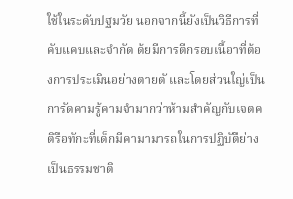ใช้ในระดับปฐมวัย นอกจากนี้ยังเป็นวิธีการที่คับแคบและจํากัด ด้ยมีการตีกรอบเนื้อาที่ต้องการประเมินอย่างตายตั และโดยส่วนใญ่เป็นการัดคามรู้คามจํามากว่าห้ามสำคัญกับเจตคติรือทักะที่เด็กมีคามามารถในการปฏิบัตืย่างเป็นธรรมชาติ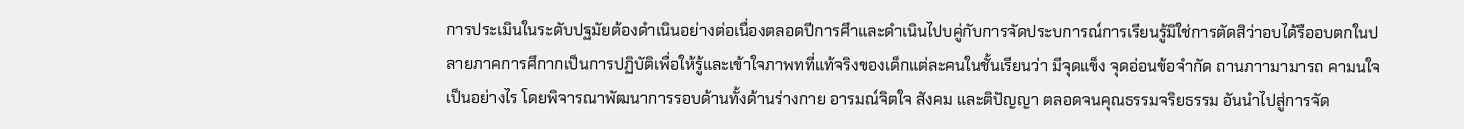การประเมินในระดับปฐมัยต้องดําเนินอย่างต่อเนื่องตลอดปีการศึาและดําเนินไปบคู่กับการจัดประบการณ์การเรียนรู้มิใช่การตัดสิว่าอบได้รืออบตกในปลายภาคการศึกากเป็นการปฏิบัติเพื่อให้รู้และเข้าใจภาพทที่แท้จริงของเด็กแต่ละคนในชั้นเรียนว่า มีจุดแข็ง จุดอ่อนข้อจํากัด ถานภาามามารถ คามนใจเป็นอย่างไร โดยพิจารณาพัฒนาการรอบด้านทั้งด้านร่างกาย อารมณ์จิตใจ สังคม และติปัญญา ตลอดจนคุณธรรมจริยธรรม อันนําไปสู่การจัด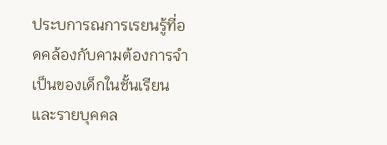ประบการณการเรยนรู้ที่อดคล้องกับคามต้องการจําเป็นของเด็กในชั้นเรียนและรายบุคคล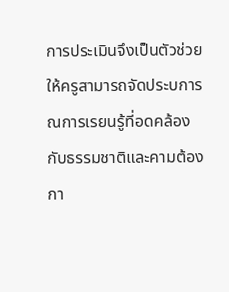การประเมินจึงเป็นตัวช่วยให้ครูสามารถจัดประบการณการเรยนรู้ที่อดคล้องกับธรรมชาติและคามต้องกา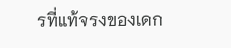รที่แท้จรงของเดก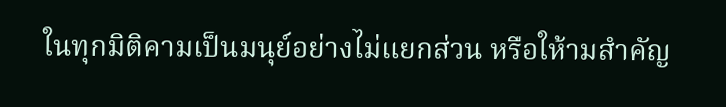ในทุกมิติคามเป็นมนุย์อย่างไม่แยกส่วน หรือให้ามสำคัญ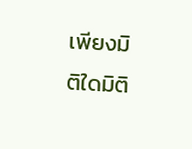เพียงมิติใดมิติ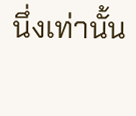นึ่งเท่านั้น